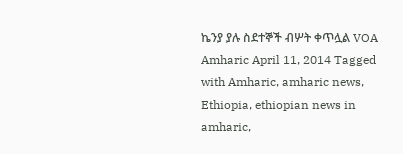ኬንያ ያሉ ስደተኞች ብሦት ቀጥሏል VOA Amharic April 11, 2014 Tagged with Amharic, amharic news, Ethiopia, ethiopian news in amharic,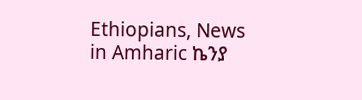Ethiopians, News in Amharic ኬንያ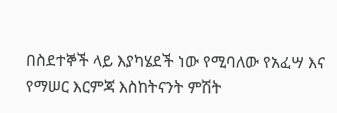በስደተኞች ላይ እያካሄደች ነው የሚባለው የአፈሣ እና የማሠር እርምጃ እስከትናንት ምሽት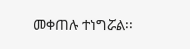መቀጠሉ ተነግሯል፡፡